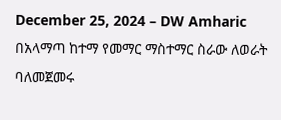December 25, 2024 – DW Amharic
በአላማጣ ከተማ የመማር ማስተማር ስራው ለወራት ባለመጀመሩ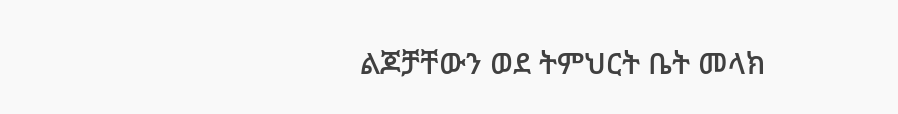ልጆቻቸውን ወደ ትምህርት ቤት መላክ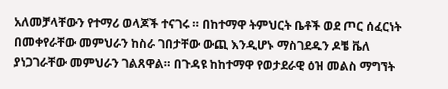አለመቻላቸውን የተማሪ ወላጆች ተናገሩ ። በከተማዋ ትምህርት ቤቶች ወደ ጦር ሰፈርነት በመቀየራቸው መምህራን ከስራ ገበታቸው ውጪ እንዲሆኑ ማስገደዱን ዶቼ ቬለ ያነጋገራቸው መምህራን ገልጸዋል። በጉዳዩ ከከተማዋ የወታደራዊ ዕዝ መልስ ማግኘት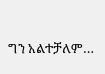ግን አልተቻለም…